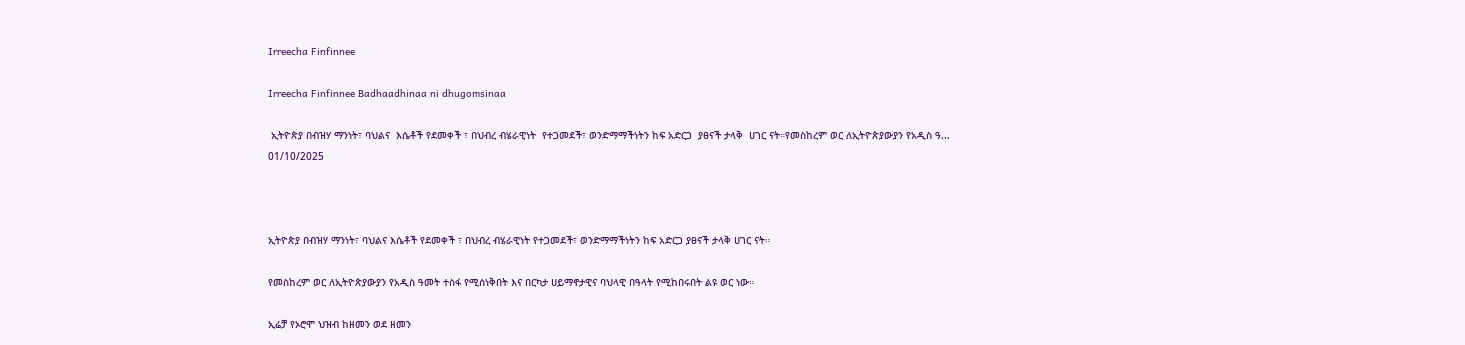Irreecha Finfinnee

Irreecha Finfinnee Badhaadhinaa ni dhugomsinaa

 ኢትዮጵያ በብዝሃ ማንነት፣ ባህልና  እሴቶች የደመቀች ፣ በህብረ ብሄራዊነት  የተጋመደች፣ ወንድማማችነትን ከፍ አድርጋ  ያፀናች ታላቅ  ሀገር ናት።የመስከረም ወር ለኢትዮጵያውያን የአዲስ ዓ...
01/10/2025



ኢትዮጵያ በብዝሃ ማንነት፣ ባህልና እሴቶች የደመቀች ፣ በህብረ ብሄራዊነት የተጋመደች፣ ወንድማማችነትን ከፍ አድርጋ ያፀናች ታላቅ ሀገር ናት።

የመስከረም ወር ለኢትዮጵያውያን የአዲስ ዓመት ተስፋ የሚሰነቅበት እና በርካታ ሀይማኖታዊና ባህላዊ በዓላት የሚከበሩበት ልዩ ወር ነው።

ኢሬቻ የኦሮሞ ህዝብ ከዘመን ወደ ዘመን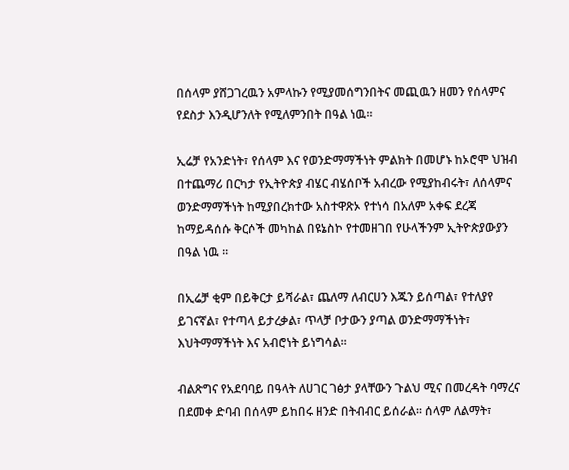በሰላም ያሸጋገረዉን አምላኩን የሚያመሰግንበትና መጪዉን ዘመን የሰላምና የደስታ እንዲሆንለት የሚለምንበት በዓል ነዉ።

ኢሬቻ የአንድነት፣ የሰላም እና የወንድማማችነት ምልክት በመሆኑ ከኦሮሞ ህዝብ በተጨማሪ በርካታ የኢትዮጵያ ብሄር ብሄሰቦች አብረው የሚያከብሩት፣ ለሰላምና ወንድማማችነት ከሚያበረክተው አስተዋጽኦ የተነሳ በአለም አቀፍ ደረጃ ከማይዳሰሱ ቅርሶች መካከል በዩኔስኮ የተመዘገበ የሁላችንም ኢትዮጵያውያን በዓል ነዉ ።

በኢሬቻ ቂም በይቅርታ ይሻራል፣ ጨለማ ለብርሀን እጁን ይሰጣል፣ የተለያየ ይገናኛል፣ የተጣላ ይታረቃል፣ ጥላቻ ቦታውን ያጣል ወንድማማችነት፣ እህትማማችነት እና አብሮነት ይነግሳል።

ብልጽግና የአደባባይ በዓላት ለሀገር ገፅታ ያላቸውን ጉልህ ሚና በመረዳት ባማረና በደመቀ ድባብ በሰላም ይከበሩ ዘንድ በትብብር ይሰራል። ሰላም ለልማት፣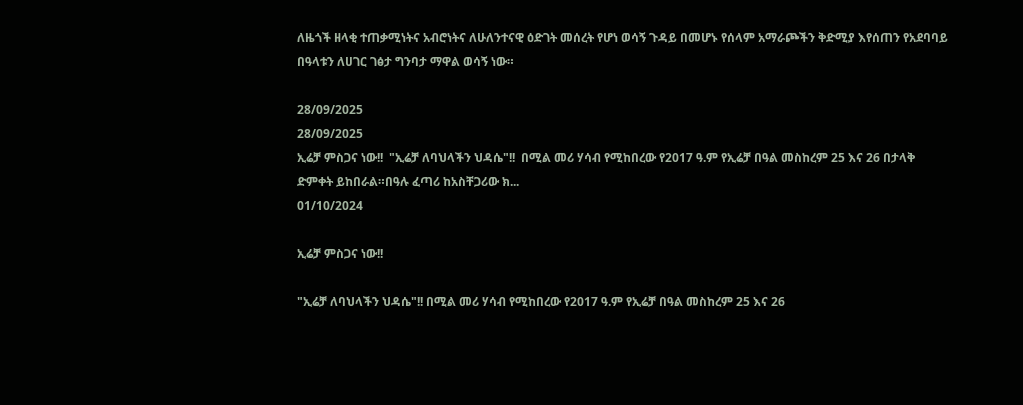ለዜጎች ዘላቂ ተጠቃሚነትና አብሮነትና ለሁለንተናዊ ዕድገት መሰረት የሆነ ወሳኝ ጉዳይ በመሆኑ የሰላም አማራጮችን ቅድሚያ እየሰጠን የአደባባይ በዓላቱን ለሀገር ገፅታ ግንባታ ማዋል ወሳኝ ነው።

28/09/2025
28/09/2025
ኢሬቻ ምስጋና ነው!!  "ኢሬቻ ለባህላችን ህዳሴ"!!  በሚል መሪ ሃሳብ የሚከበረው የ2017 ዓ.ም የኢሬቻ በዓል መስከረም 25 እና 26 በታላቅ ድምቀት ይከበራል።በዓሉ ፈጣሪ ከአስቸጋሪው ክ...
01/10/2024

ኢሬቻ ምስጋና ነው!!

"ኢሬቻ ለባህላችን ህዳሴ"!! በሚል መሪ ሃሳብ የሚከበረው የ2017 ዓ.ም የኢሬቻ በዓል መስከረም 25 እና 26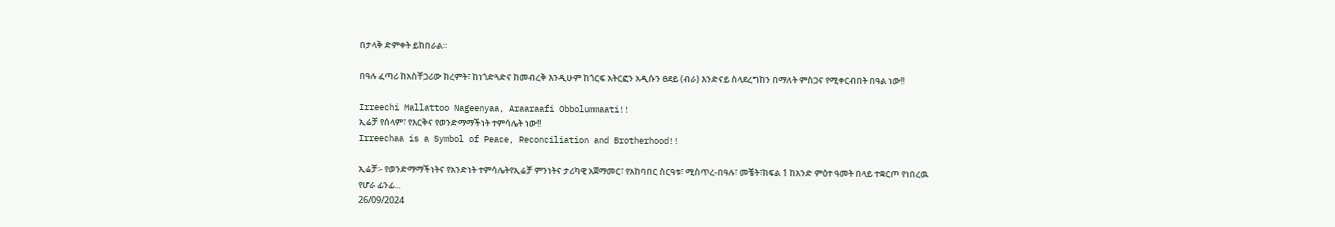በታላቅ ድምቀት ይከበራል።

በዓሉ ፈጣሪ ከአስቸጋሪው ክረምት፣ ከነጎድጓድና ከመብረቅ እንዲሁም ከጎርፍ አትርፎን አዲሱን ፀደይ (ብራ) እንድናይ ስላደረግከን በማለት ምስጋና የሚቀርብበት በዓል ነው!!

Irreechi Mallattoo Nageenyaa, Araaraafi Obbolummaati!!
ኢሬቻ የሰላም፣ የእርቅና የወንድማማችነት ተምሳሌት ነው!!
Irreechaa is a Symbol of Peace, Reconciliation and Brotherhood!!

ኢሬቻ፡- የወንድማማችነትና የአንድነት ተምሳሌትየኢሬቻ ምንነትና ታሪካዊ አጀማመር፣ የአከባበር ስርዓቱ፣ ሚስጥረ-በዓሉ፣ መቼት፣ክፍል 1 ከአንድ ምዕተ ዓመት በላይ ተቋርጦ የነበረዉ የሆራ ፊንፊ...
26/09/2024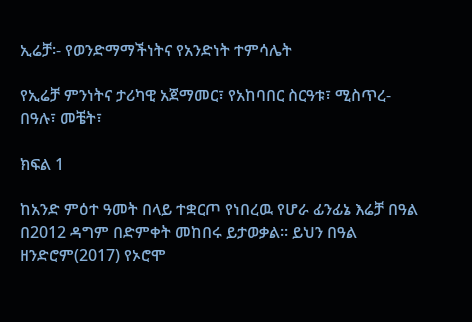ኢሬቻ፡- የወንድማማችነትና የአንድነት ተምሳሌት

የኢሬቻ ምንነትና ታሪካዊ አጀማመር፣ የአከባበር ስርዓቱ፣ ሚስጥረ-በዓሉ፣ መቼት፣

ክፍል 1

ከአንድ ምዕተ ዓመት በላይ ተቋርጦ የነበረዉ የሆራ ፊንፊኔ እሬቻ በዓል በ2012 ዳግም በድምቀት መከበሩ ይታወቃል። ይህን በዓል ዘንድሮም(2017) የኦሮሞ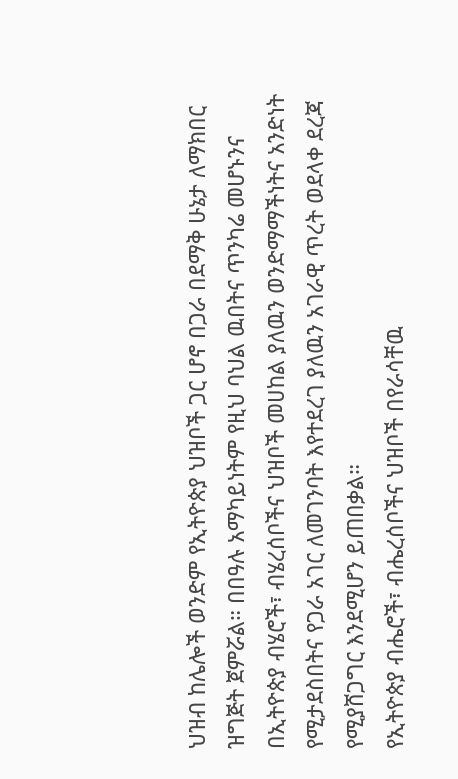ህዝብ ከሌሎች ወንድም የኢትዮጵያ ህዝቦች ጋር ሆኖ በጋራ በደማቅ ሁኔታ ለማክበር ዝግጅት ጀምሯል። በበዓሉ አማካይነትም የዚህ ባህል ዉበትና ጥንካሬ መሆኑንና በኢትዮጵያ ብሄሮች፣ ብሄረሰቦችና ህዝቦች መሀከል ያለዉን ወንድማማችነትና አንድነት የሚታደስበትና የጋራ አገር ለመገንባት እየተደረገ ያለዉን አገራዊ ጥረት ወደላቀ ደረጃ የሚያሸጋግር እንደሚሆን ይጠበቃል።
የኢትዮጵያ ብሔሮች፣ ብሔረሰቦችና ህዝቦች በየራሳቸዉ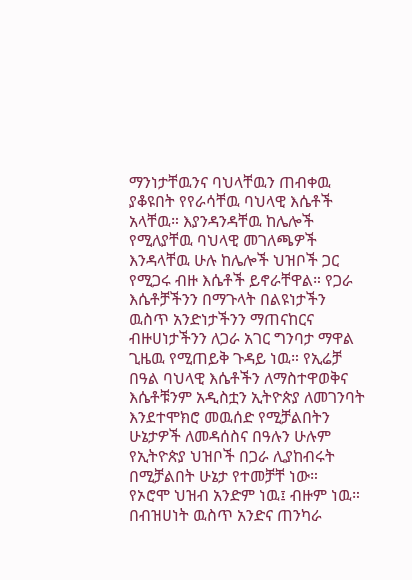ማንነታቸዉንና ባህላቸዉን ጠብቀዉ ያቆዩበት የየራሳቸዉ ባህላዊ እሴቶች አላቸዉ። እያንዳንዳቸዉ ከሌሎች የሚለያቸዉ ባህላዊ መገለጫዎች እንዳላቸዉ ሁሉ ከሌሎች ህዝቦች ጋር የሚጋሩ ብዙ እሴቶች ይኖራቸዋል። የጋራ እሴቶቻችንን በማጉላት በልዩነታችን ዉስጥ አንድነታችንን ማጠናከርና ብዙሀነታችንን ለጋራ አገር ግንባታ ማዋል ጊዜዉ የሚጠይቅ ጉዳይ ነዉ። የኢሬቻ በዓል ባህላዊ እሴቶችን ለማስተዋወቅና እሴቶቹንም አዲስቷን ኢትዮጵያ ለመገንባት እንደተሞክሮ መዉሰድ የሚቻልበትን ሁኔታዎች ለመዳሰስና በዓሉን ሁሉም የኢትዮጵያ ህዝቦች በጋራ ሊያከብሩት በሚቻልበት ሁኔታ የተመቻቸ ነው።
የኦሮሞ ህዝብ አንድም ነዉ፤ ብዙም ነዉ። በብዝሀነት ዉስጥ አንድና ጠንካራ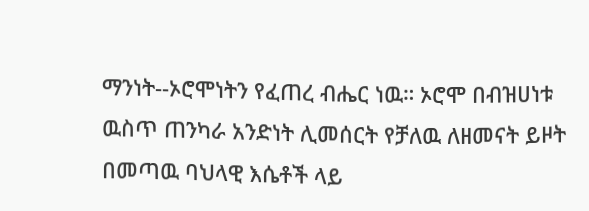ማንነት--ኦሮሞነትን የፈጠረ ብሔር ነዉ። ኦሮሞ በብዝሀነቱ ዉስጥ ጠንካራ አንድነት ሊመሰርት የቻለዉ ለዘመናት ይዞት በመጣዉ ባህላዊ እሴቶች ላይ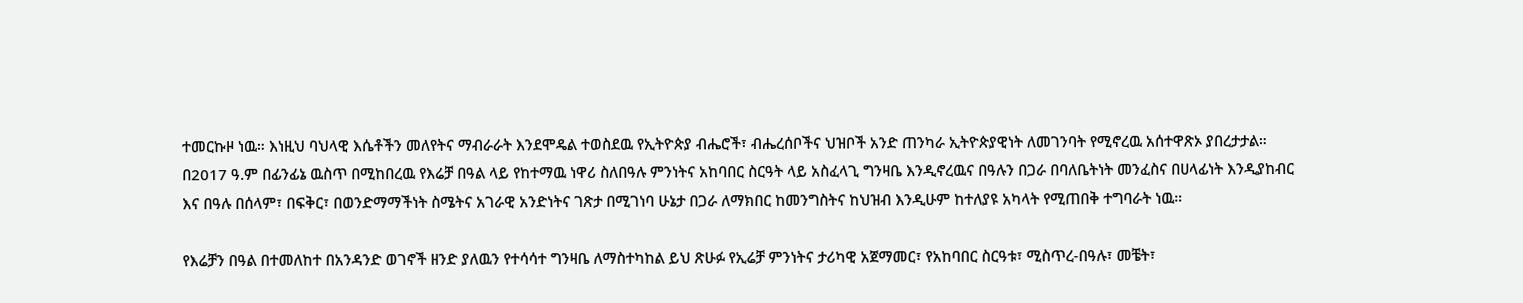ተመርኩዞ ነዉ። እነዚህ ባህላዊ እሴቶችን መለየትና ማብራራት እንደሞዴል ተወስደዉ የኢትዮጵያ ብሔሮች፣ ብሔረሰቦችና ህዝቦች አንድ ጠንካራ ኢትዮጵያዊነት ለመገንባት የሚኖረዉ አሰተዋጽኦ ያበረታታል።
በ2017 ዓ.ም በፊንፊኔ ዉስጥ በሚከበረዉ የእሬቻ በዓል ላይ የከተማዉ ነዋሪ ስለበዓሉ ምንነትና አከባበር ስርዓት ላይ አስፈላጊ ግንዛቤ እንዲኖረዉና በዓሉን በጋራ በባለቤትነት መንፈስና በሀላፊነት እንዲያከብር እና በዓሉ በሰላም፣ በፍቅር፣ በወንድማማችነት ስሜትና አገራዊ አንድነትና ገጽታ በሚገነባ ሁኔታ በጋራ ለማክበር ከመንግስትና ከህዝብ እንዲሁም ከተለያዩ አካላት የሚጠበቅ ተግባራት ነዉ።

የእሬቻን በዓል በተመለከተ በአንዳንድ ወገኖች ዘንድ ያለዉን የተሳሳተ ግንዛቤ ለማስተካከል ይህ ጽሁፉ የኢሬቻ ምንነትና ታሪካዊ አጀማመር፣ የአከባበር ስርዓቱ፣ ሚስጥረ-በዓሉ፣ መቼት፣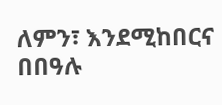ለምን፣ እንደሚከበርና በበዓሉ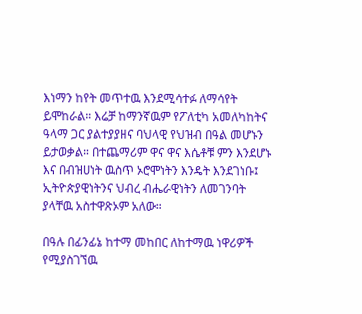እነማን ከየት መጥተዉ እንደሚሳተፉ ለማሳየት ይሞከራል። እሬቻ ከማንኛዉም የፖለቲካ አመለካከትና ዓላማ ጋር ያልተያያዘና ባህላዊ የህዝብ በዓል መሆኑን ይታወቃል። በተጨማሪም ዋና ዋና እሴቶቹ ምን እንደሆኑ እና በብዝሀነት ዉስጥ ኦሮሞነትን እንዴት እንደገነቡ፤ ኢትዮጵያዊነትንና ህብረ ብሔራዊነትን ለመገንባት ያላቸዉ አስተዋጽኦም አለው።

በዓሉ በፊንፊኔ ከተማ መከበር ለከተማዉ ነዋሪዎች የሚያስገኘዉ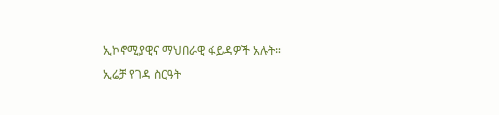ኢኮኖሚያዊና ማህበራዊ ፋይዳዎች አሉት።
ኢሬቻ የገዳ ስርዓት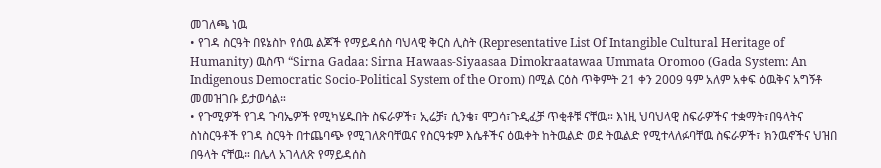መገለጫ ነዉ
• የገዳ ስርዓት በዩኔስኮ የሰዉ ልጆች የማይዳሰስ ባህላዊ ቅርስ ሊስት (Representative List Of Intangible Cultural Heritage of Humanity) ዉስጥ “Sirna Gadaa: Sirna Hawaas-Siyaasaa Dimokraatawaa Ummata Oromoo (Gada System: An Indigenous Democratic Socio-Political System of the Orom) በሚል ርዕስ ጥቅምት 21 ቀን 2009 ዓም አለም አቀፍ ዕዉቅና አግኝቶ መመዝገቡ ይታወሳል።
• የጉሚዎች የገዳ ጉባኤዎች የሚካሄዱበት ስፍራዎች፣ ኢሬቻ፣ ሲንቄ፣ ሞጋሳ፣ጉዲፈቻ ጥቂቶቹ ናቸዉ። እነዚ ህባህላዊ ስፍራዎችና ተቋማት፣በዓላትና ስነስርዓቶች የገዳ ስርዓት በተጨባጭ የሚገለጽባቸዉና የስርዓቱም እሴቶችና ዕዉቀት ከትዉልድ ወደ ትዉልድ የሚተላለፉባቸዉ ስፍራዎች፣ ክንዉኖችና ህዝበ በዓላት ናቸዉ። በሌላ አገላለጽ የማይዳሰስ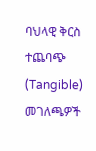ባህላዊ ቅርስ ተጨባጭ (Tangible) መገለጫዎች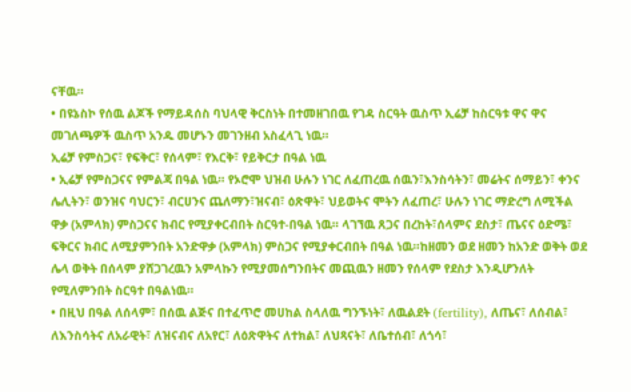ናቸዉ።
• በዩኔስኮ የሰዉ ልጆች የማይዳሰስ ባህላዊ ቅርስነት በተመዘገበዉ የገዳ ስርዓት ዉስጥ ኢሬቻ ከስርዓቱ ዋና ዋና መገለጫዎች ዉስጥ አንዱ መሆኑን መገንዘብ አስፈላጊ ነዉ።
ኢሬቻ የምስጋና፣ የፍቅር፣ የሰላም፣ የእርቅ፣ የይቅርታ በዓል ነዉ
• ኢሬቻ የምስጋናና የምልጃ በዓል ነዉ። የኦሮሞ ህዝብ ሁሉን ነገር ለፈጠረዉ ሰዉን፣እንስሳትን፣ መሬትና ሰማይን፣ ቀንና ሌሊትን፣ ወንዝና ባህርን፣ ብርሀንና ጨለማን፣ዝናብ፣ ዕጽዋት፣ ህይወትና ሞትን ለፈጠረ፣ ሁሉን ነገር ማድረግ ለሚችል ዋቃ (አምላክ) ምስጋናና ክብር የሚያቀርብበት ስርዓተ-በዓል ነዉ። ላገኘዉ ጸጋና በረከት፣ሰላምና ደስታ፣ ጤናና ዕድሜ፣ ፍቅርና ክብር ለሚያምንበት አንድዋቃ (አምላክ) ምስጋና የሚያቀርብበት በዓል ነዉ።ከዘመን ወደ ዘመን ከአንድ ወቅት ወደ ሌላ ወቅት በሰላም ያሸጋገረዉን አምላኩን የሚያመሰግንበትና መጪዉን ዘመን የሰላም የደስታ እንዲሆንለት የሚለምንበት ስርዓተ በዓልነዉ።
• በዚህ በዓል ለሰላም፣ በሰዉ ልጅና በተፈጥሮ መሀከል ስላለዉ ግንኙነት፣ ለዉልደት (fertility), ለጤና፣ ለሰብል፣ ለእንስሳትና ለአራዊት፣ ለዝናብና ለአየር፣ ለዕጽዋትና ለተክል፣ ለህጻናት፣ ለቤተሰብ፣ ለጎሳ፣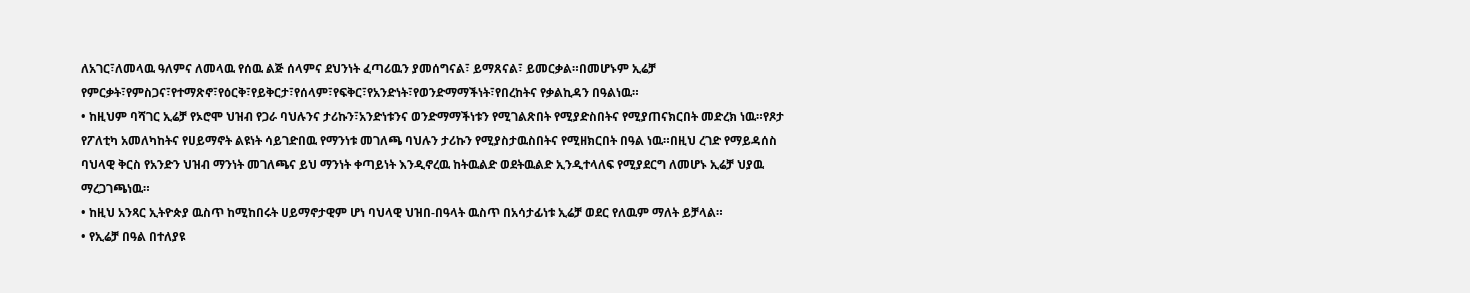ለአገር፣ለመላዉ ዓለምና ለመላዉ የሰዉ ልጅ ሰላምና ደህንነት ፈጣሪዉን ያመሰግናል፣ ይማጸናል፣ ይመርቃል።በመሆኑም ኢሬቻ የምርቃት፣የምስጋና፣የተማጽኖ፣የዕርቅ፣የይቅርታ፣የሰላም፣የፍቅር፣የአንድነት፣የወንድማማችነት፣የበረከትና የቃልኪዳን በዓልነዉ።
• ከዚህም ባሻገር ኢሬቻ የኦሮሞ ህዝብ የጋራ ባህሉንና ታሪኩን፣አንድነቱንና ወንድማማችነቱን የሚገልጽበት የሚያድስበትና የሚያጠናክርበት መድረክ ነዉ።የጾታ የፖለቲካ አመለካከትና የሀይማኖት ልዩነት ሳይገድበዉ የማንነቱ መገለጫ ባህሉን ታሪኩን የሚያስታዉስበትና የሚዘክርበት በዓል ነዉ።በዚህ ረገድ የማይዳሰስ ባህላዊ ቅርስ የአንድን ህዝብ ማንነት መገለጫና ይህ ማንነት ቀጣይነት እንዲኖረዉ ከትዉልድ ወደትዉልድ ኢንዲተላለፍ የሚያደርግ ለመሆኑ ኢሬቻ ህያዉ ማረጋገጫነዉ።
• ከዚህ አንጻር ኢትዮጵያ ዉስጥ ከሚከበሩት ሀይማኖታዊም ሆነ ባህላዊ ህዝበ-በዓላት ዉስጥ በአሳታፊነቱ ኢሬቻ ወደር የለዉም ማለት ይቻላል።
• የኢሬቻ በዓል በተለያዩ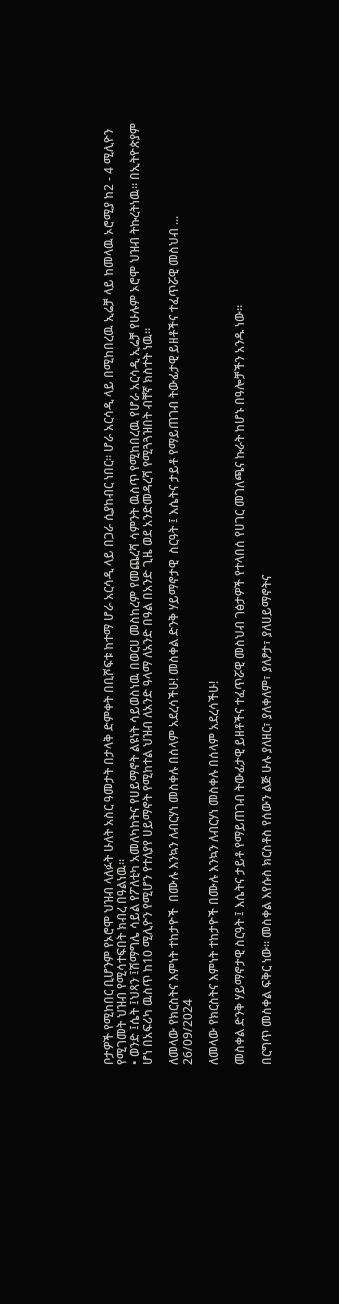ቦታዎች የሚከበር ቢሆንም የኦሮሞ ህዝብ ላለፉት ሁለት አስር ዓመታት በታላቅ ድምቀት በቢሾፍቱ ከተማ ሆራ አርሳዲ ላይ በጋራ ሲያከብር ነበር። ሆራ አርሳዲ ላይ በሚከበረዉ ኢሬቻ ላይ ከመላዉ ኦሮሚያ ከ2 - 4 ሚሊዮን የሚገመት ህዝብ የሚሳተፍበት ክብረ በዓልነዉ።
• ወንድ ፤ሴት ፤ህጻን ፤ሽማግሌ ሳይል የፖለቲካ አመለካከትና የሀይማኖት ልዩነት ሳይወስነዉ በወርሀ መስከረም የመጨረሻ ሳምንት ዉስጥ የሚከበረዉ የሆራ አርሳዲ ኢሬቻ የሁሉም ኦሮሞ ህዝብ ትኩረትነዉ። በኢትዮጵያም ሆነ በአፍሪካ ዉስጥ ከ10 ሚሊዮን የሚሆን የተለያየ ሀይማኖት የሚከተል ህዝብ ለአንድ ዓላማ ለአንድ በዓል በአንድ ጊዜ ወደ አንድመዳረሻ የሚጓጓዝበት ብቸኛ ክስተት ነዉ።

ለመላው የክርስትና እምነት ተከታዮች  በሙሉ እንኳን ለብርሃነ መስቀሉ በሰላም አደረሳችሁ! መስቀል ድንቅ ሃይማኖታዊ  ስርዓት ፤ እሴትና ታይቶ የማይጠገብ ትውፊታዊ ይዘቶችና ተፈጥሯዊ መስህብ ...
26/09/2024

ለመላው የክርስትና እምነት ተከታዮች በሙሉ እንኳን ለብርሃነ መስቀሉ በሰላም አደረሳችሁ!

መስቀል ድንቅ ሃይማኖታዊ ስርዓት ፤ እሴትና ታይቶ የማይጠገብ ትውፊታዊ ይዘቶችና ተፈጥሯዊ መስህብ ገፅታዎች የተላበሰ የሀገር መገለጫና ኩራት ከሆኑ በዓሎቻችን አንዱ ነው፡፡

በርግጥ መስቀል ፍቅር ነው፡፡ መስቀል እየሱስ ክርስቶስ የሰውን ልጅ ሁሉ ያለዘር፣ ያለቀለም፣ ያለፆታ፣ ያለሀይማኖትና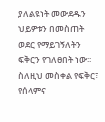ያለልዩነት መውደዱን ህይዎቱን በመስጠት ወደር የማይገኝለትን ፍቅርን የገለፀበት ነው፡፡
ስለዚህ መስቀል የፍቅር፣ የሰላምና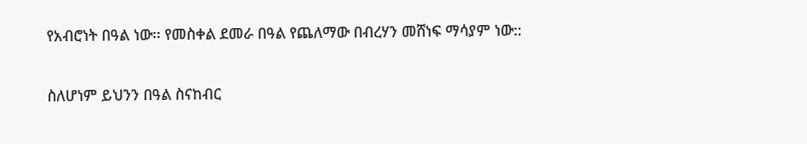የአብሮነት በዓል ነው፡፡ የመስቀል ደመራ በዓል የጨለማው በብረሃን መሸነፍ ማሳያም ነው::

ስለሆነም ይህንን በዓል ስናከብር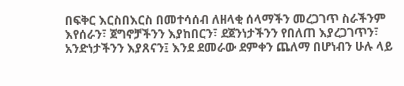በፍቅር እርስበእርስ በመተሳሰብ ለዘላቂ ሰላማችን መረጋገጥ ስራችንም እየሰራን፣ ጀግኖቻችንን እያከበርን፣ ደጀንነታችንን የበለጠ እያረጋገጥን፣ አንድነታችንን እያጸናን፤ እንደ ደመራው ደምቀን ጨለማ በሆነብን ሁሉ ላይ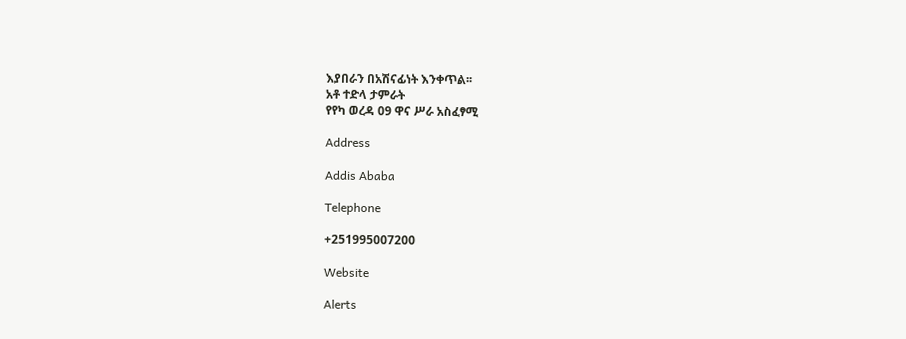እያበራን በአሽናፊነት እንቀጥል፡፡
አቶ ተድላ ታምራት
የየካ ወረዳ 09 ዋና ሥራ አስፈፃሚ

Address

Addis Ababa

Telephone

+251995007200

Website

Alerts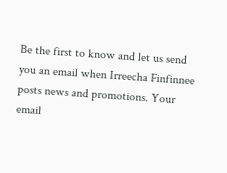Be the first to know and let us send you an email when Irreecha Finfinnee posts news and promotions. Your email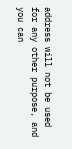address will not be used for any other purpose, and you can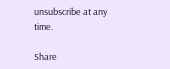unsubscribe at any time.

Share